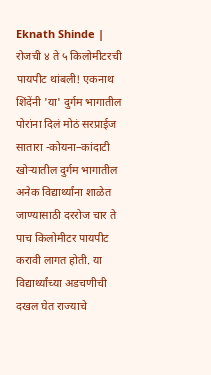Eknath Shinde | रोजची ४ ते ५ किलोमीटरची पायपीट थांबली! एकनाथ शिंदेंनी 'या' दुर्गम भागातील पोरांना दिलं मोठं सरप्राईज
सातारा -कोयना–कांदाटी खोऱ्यातील दुर्गम भागातील अनेक विद्यार्थ्यांना शाळेत जाण्यासाठी दररोज चार ते पाच किलोमीटर पायपीट करावी लागत होती. या विद्यार्थ्यांच्या अडचणीची दखल घेत राज्याचे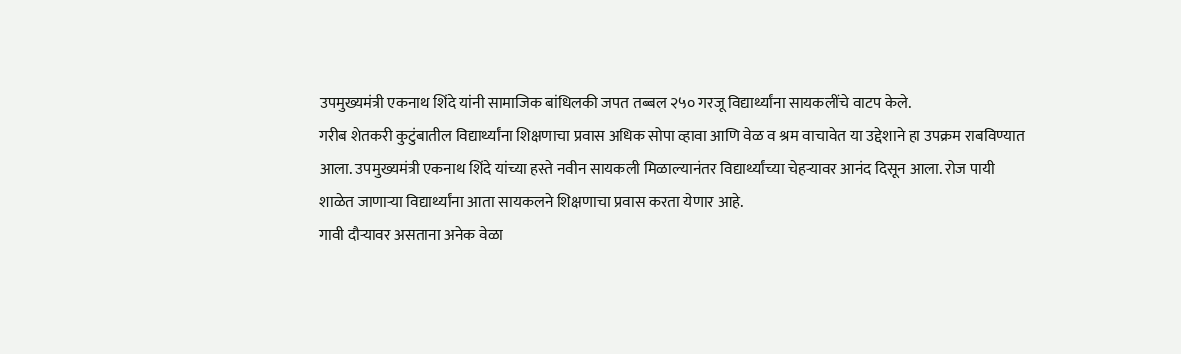उपमुख्यमंत्री एकनाथ शिंदे यांनी सामाजिक बांधिलकी जपत तब्बल २५० गरजू विद्यार्थ्यांना सायकलींचे वाटप केले.
गरीब शेतकरी कुटुंबातील विद्यार्थ्यांना शिक्षणाचा प्रवास अधिक सोपा व्हावा आणि वेळ व श्रम वाचावेत या उद्देशाने हा उपक्रम राबविण्यात आला. उपमुख्यमंत्री एकनाथ शिंदे यांच्या हस्ते नवीन सायकली मिळाल्यानंतर विद्यार्थ्यांच्या चेहऱ्यावर आनंद दिसून आला. रोज पायी शाळेत जाणाऱ्या विद्यार्थ्यांना आता सायकलने शिक्षणाचा प्रवास करता येणार आहे.
गावी दौऱ्यावर असताना अनेक वेळा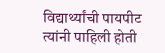विद्यार्थ्यांची पायपीट त्यांनी पाहिली होती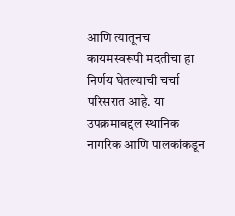आणि त्यातूनच कायमस्वरूपी मदतीचा हा निर्णय घेतल्याची चर्चा परिसरात आहे. या उपक्रमाबद्दल स्थानिक नागरिक आणि पालकांकडून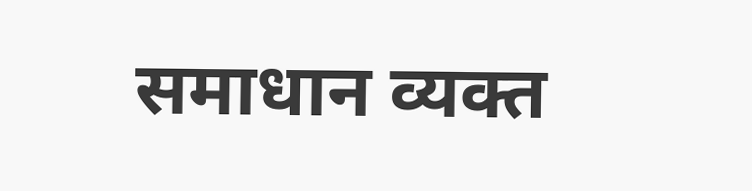समाधान व्यक्त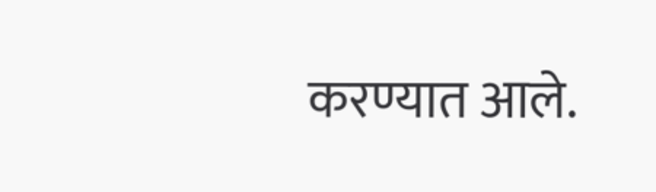करण्यात आले.